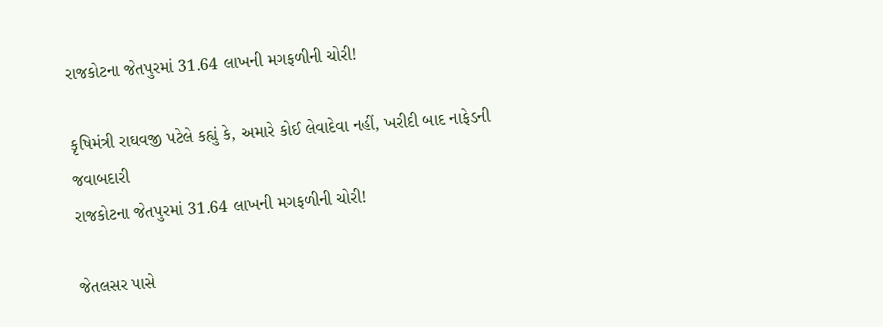રાજકોટના જેતપુરમાં 31.64 લાખની મગફળીની ચોરી!

કૃષિમંત્રી રાઘવજી પટેલે કહ્યું કે, અમારે કોઈ લેવાદેવા નહીં, ખરીદી બાદ નાફેડની જવાબદારી
રાજકોટના જેતપુરમાં 31.64 લાખની મગફળીની ચોરી!

જેતલસર પાસે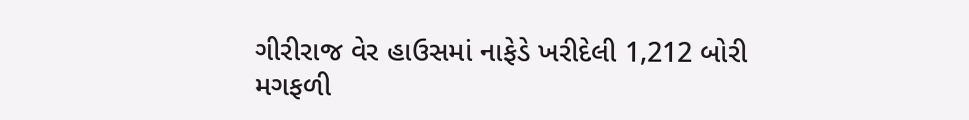ગીરીરાજ વેર હાઉસમાં નાફેડે ખરીદેલી 1,212 બોરી મગફળી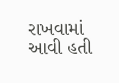રાખવામાં આવી હતી